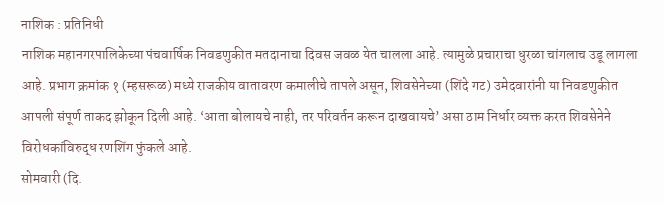नाशिक : प्रतिनिधी
नाशिक महानगरपालिकेच्या पंचवार्षिक निवडणुकीत मतदानाचा दिवस जवळ येत चालला आहे. त्यामुळे प्रचाराचा धुरळा चांगलाच उडू लागला आहे. प्रभाग क्रमांक १ (म्हसरूळ) मध्ये राजकीय वातावरण कमालीचे तापले असून, शिवसेनेच्या (शिंदे गट) उमेदवारांनी या निवडणुकीत आपली संपूर्ण ताकद झोकून दिली आहे. ‘आता बोलायचे नाही, तर परिवर्तन करून दाखवायचे’ असा ठाम निर्धार व्यक्त करत शिवसेनेने विरोधकांविरुद्ध रणशिंग फुंकले आहे.
सोमवारी (दि.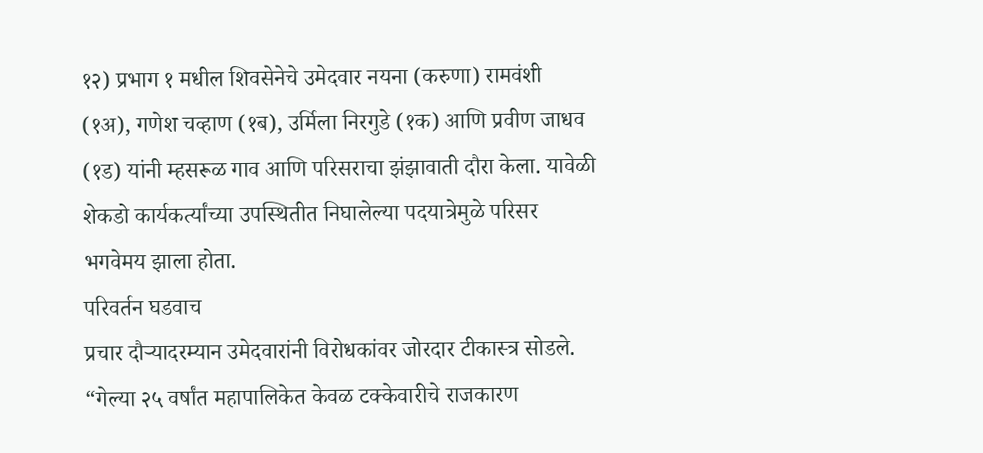१२) प्रभाग १ मधील शिवसेनेचे उमेदवार नयना (करुणा) रामवंशी (१अ), गणेश चव्हाण (१ब), उर्मिला निरगुडे (१क) आणि प्रवीण जाधव (१ड) यांनी म्हसरूळ गाव आणि परिसराचा झंझावाती दौरा केला. यावेळी शेकडो कार्यकर्त्यांच्या उपस्थितीत निघालेल्या पदयात्रेमुळे परिसर भगवेमय झाला होता.
परिवर्तन घडवाच
प्रचार दौऱ्यादरम्यान उमेदवारांनी विरोधकांवर जोरदार टीकास्त्र सोडले. “गेल्या २५ वर्षांत महापालिकेत केवळ टक्केवारीचे राजकारण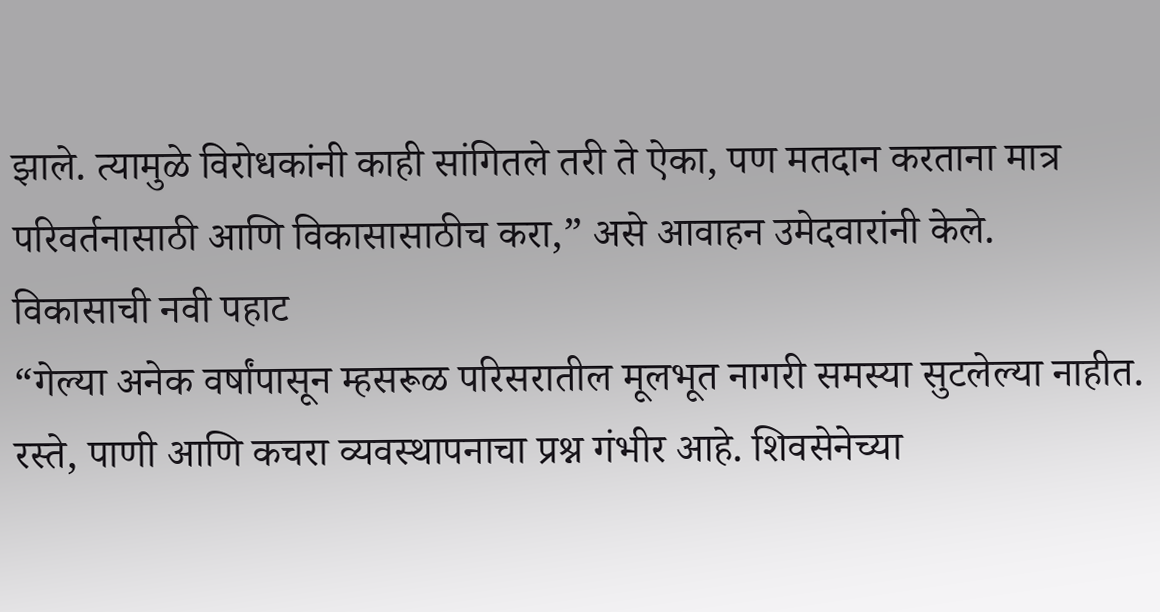झाले. त्यामुळे विरोधकांनी काही सांगितले तरी ते ऐका, पण मतदान करताना मात्र परिवर्तनासाठी आणि विकासासाठीच करा,” असे आवाहन उमेदवारांनी केले.
विकासाची नवी पहाट
“गेल्या अनेक वर्षांपासून म्हसरूळ परिसरातील मूलभूत नागरी समस्या सुटलेल्या नाहीत. रस्ते, पाणी आणि कचरा व्यवस्थापनाचा प्रश्न गंभीर आहे. शिवसेनेच्या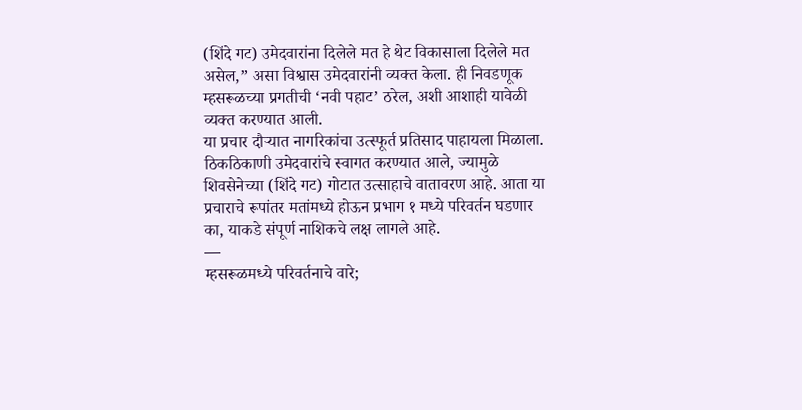(शिंदे गट) उमेदवारांना दिलेले मत हे थेट विकासाला दिलेले मत असेल,” असा विश्वास उमेदवारांनी व्यक्त केला. ही निवडणूक म्हसरूळच्या प्रगतीची ‘नवी पहाट’ ठरेल, अशी आशाही यावेळी व्यक्त करण्यात आली.
या प्रचार दौऱ्यात नागरिकांचा उत्स्फूर्त प्रतिसाद पाहायला मिळाला. ठिकठिकाणी उमेदवारांचे स्वागत करण्यात आले, ज्यामुळे शिवसेनेच्या (शिंदे गट) गोटात उत्साहाचे वातावरण आहे. आता या प्रचाराचे रूपांतर मतांमध्ये होऊन प्रभाग १ मध्ये परिवर्तन घडणार का, याकडे संपूर्ण नाशिकचे लक्ष लागले आहे.
—
म्हसरूळमध्ये परिवर्तनाचे वारे;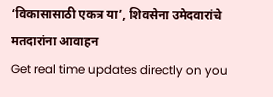‘विकासासाठी एकत्र या’, शिवसेना उमेदवारांचे मतदारांना आवाहन
Get real time updates directly on you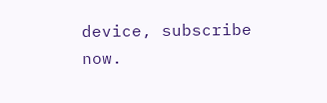device, subscribe now.